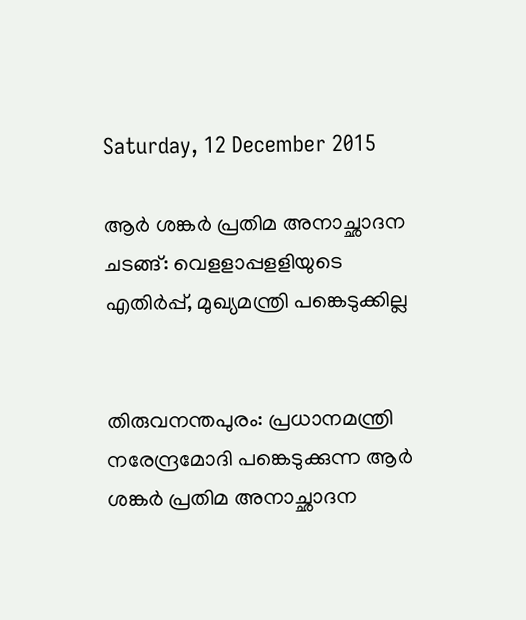Saturday, 12 December 2015

ആര്‍ ശങ്കര്‍ പ്രതിമ അനാച്ഛാദന ചടങ്ങ്: വെളളാപ്പളളിയുടെ എതിര്‍പ്പ്, മുഖ്യമന്ത്രി പങ്കെടുക്കില്ല


തിരുവനന്തപുരം: പ്രധാനമന്ത്രി നരേന്ദ്രമോദി പങ്കെടുക്കുന്ന ആര്‍ ശങ്കര്‍ പ്രതിമ അനാച്ഛാദന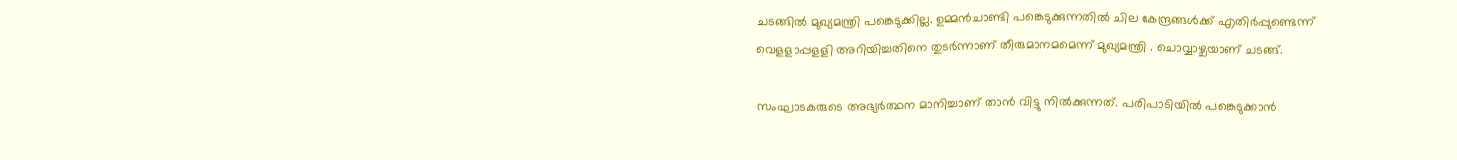ചടങ്ങില്‍ മുഖ്യമന്ത്രി പങ്കെടുക്കില്ല. ഉമ്മന്‍ചാണ്ടി പങ്കെടുക്കുന്നതില്‍ ചില കേന്ദ്രങ്ങള്‍ക്ക് എതിര്‍പ്പുണ്ടെന്ന് വെളളാപ്പളളി അറിയിച്ചതിനെ തുടര്‍ന്നാണ് തീരുമാനമമെന്ന് മുഖ്യമന്ത്രി . ചൊവ്വാഴ്ചയാണ് ചടങ്ങ്.

സംഘാടകരുടെ അഭ്യര്‍ത്ഥന മാനിച്ചാണ് താന്‍ വിട്ടു നില്‍ക്കുന്നത്. പരിപാടിയില്‍ പങ്കെടുക്കാന്‍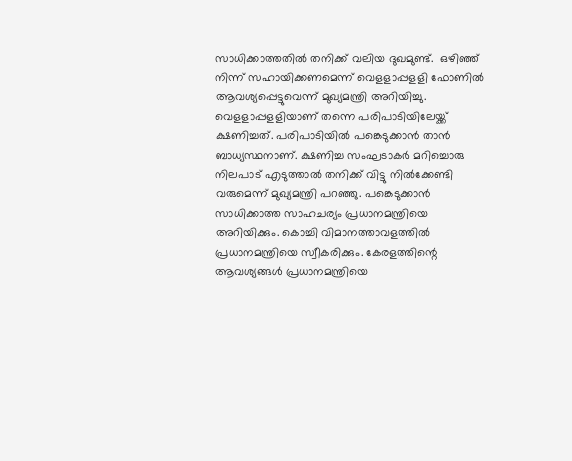സാധിക്കാത്തതില്‍ തനിക്ക് വലിയ ദുഖമുണ്ട്.  ഒഴിഞ്ഞ് നിന്ന് സഹായിക്കണമെന്ന് വെളളാപ്പളളി ഫോണില്‍ ആവശ്യപ്പെട്ടുവെന്ന് മുഖ്യമന്ത്രി അറിയിച്ചു. വെളളാപ്പളളിയാണ് തന്നെ പരിപാടിയിലേയ്ക്ക് ക്ഷണിച്ചത്. പരിപാടിയില്‍ പങ്കെടുക്കാന്‍ താന്‍ ബാധ്യസ്ഥനാണ്. ക്ഷണിച്ച സംഘടാകര്‍ മറിച്ചൊരു നിലപാട് എടുത്താല്‍ തനിക്ക് വിട്ടു നില്‍ക്കേണ്ടി വരുമെന്ന് മുഖ്യമന്ത്രി പറഞ്ഞു. പങ്കെടുക്കാന്‍ സാധിക്കാത്ത സാഹചര്യം പ്രധാനമന്ത്രിയെ അറിയിക്കും. കൊച്ചി വിമാനത്താവളത്തില്‍ പ്രധാനമന്ത്രിയെ സ്വീകരിക്കും. കേരളത്തിന്റെ ആവശ്യങ്ങള്‍ പ്രധാനമന്ത്രിയെ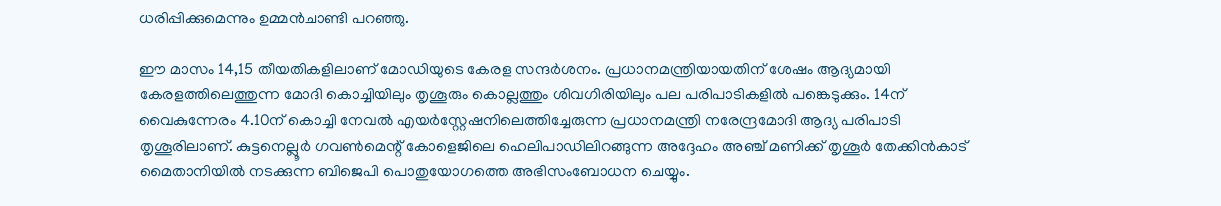ധരിപ്പിക്കുമെന്നും ഉമ്മന്‍ചാണ്ടി പറഞ്ഞു.

ഈ മാസം 14,15 തീയതികളിലാണ് മോഡിയുടെ കേരള സന്ദര്‍ശനം. പ്രധാനമന്ത്രിയായതിന് ശേഷം ആദ്യമായി കേരളത്തിലെത്തുന്ന മോദി കൊച്ചിയിലും തൃശൂരും കൊല്ലത്തും ശിവഗിരിയിലും പല പരിപാടികളില്‍ പങ്കെടുക്കും. 14ന് വൈകുന്നേരം 4.10ന് കൊച്ചി നേവല്‍ എയര്‍‌സ്റ്റേഷനിലെത്തിച്ചേരുന്ന പ്രധാനമന്ത്രി നരേന്ദ്രമോദി ആദ്യ പരിപാടി തൃശൂരിലാണ്. കുട്ടനെല്ലൂര്‍ ഗവണ്‍മെന്റ് കോളെജിലെ ഹെലിപാഡിലിറങ്ങുന്ന അദ്ദേഹം അഞ്ച് മണിക്ക് തൃശൂര്‍ തേക്കിന്‍കാട് മൈതാനിയില്‍ നടക്കുന്ന ബിജെപി പൊതുയോഗത്തെ അഭിസംബോധന ചെയ്യും.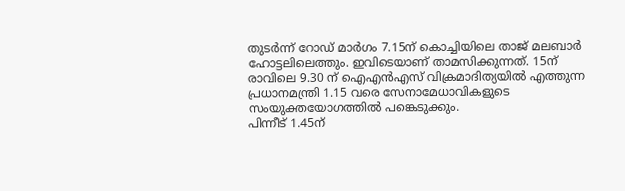തുടര്‍ന്ന് റോഡ് മാര്‍ഗം 7.15ന് കൊച്ചിയിലെ താജ് മലബാര്‍ ഹോട്ടലിലെത്തും. ഇവിടെയാണ് താമസിക്കുന്നത്. 15ന് രാവിലെ 9.30 ന് ഐഎന്‍എസ് വിക്രമാദിത്യയില്‍ എത്തുന്ന പ്രധാനമന്ത്രി 1.15 വരെ സേനാമേധാവികളുടെ സംയുക്തയോഗത്തില്‍ പങ്കെടുക്കും.
പിന്നീട് 1.45ന്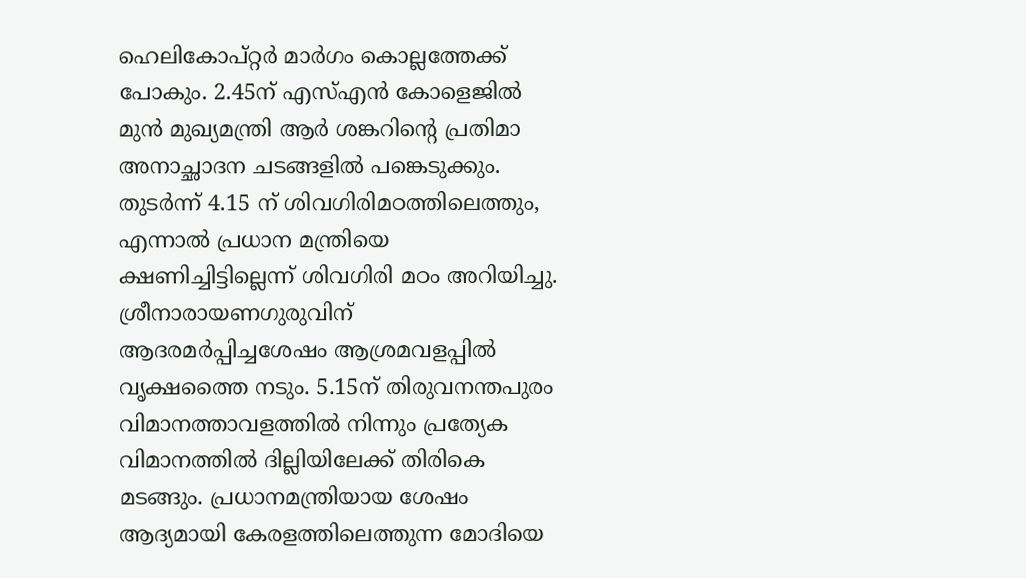ഹെലികോപ്റ്റര്‍ മാര്‍ഗം കൊല്ലത്തേക്ക് പോകും. 2.45ന് എസ്എന്‍ കോളെജില്‍ മുന്‍ മുഖ്യമന്ത്രി ആര്‍ ശങ്കറിന്റെ പ്രതിമാ അനാച്ഛാദന ചടങ്ങളില്‍ പങ്കെടുക്കും. തുടര്‍ന്ന് 4.15 ന് ശിവഗിരിമഠത്തിലെത്തും, എന്നാല്‍ പ്രധാന മന്ത്രിയെ ക്ഷണിച്ചിട്ടില്ലെന്ന് ശിവഗിരി മഠം അറിയിച്ചു. ശ്രീനാരായണഗുരുവിന് ആദരമര്‍പ്പിച്ചശേഷം ആശ്രമവളപ്പില്‍ വൃക്ഷത്തൈ നടും. 5.15ന് തിരുവനന്തപുരം വിമാനത്താവളത്തില്‍ നിന്നും പ്രത്യേക വിമാനത്തില്‍ ദില്ലിയിലേക്ക് തിരികെ മടങ്ങും. പ്രധാനമന്ത്രിയായ ശേഷം ആദ്യമായി കേരളത്തിലെത്തുന്ന മോദിയെ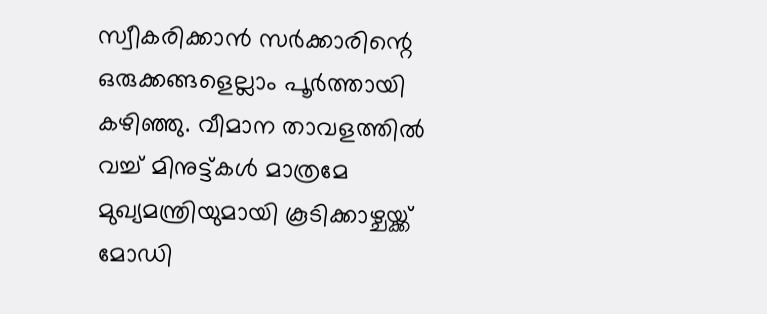സ്വീകരിക്കാന്‍ സര്‍ക്കാരിന്റെ ഒരുക്കങ്ങളെല്ലാം പൂര്‍ത്തായി കഴിഞ്ഞു. വീമാന താവളത്തില്‍ വച്ച് മിനുട്ട്കള്‍ മാത്രമേ മുഖ്യമന്ത്രിയുമായി കൂടിക്കാഴ്ചയ്ക്ക് മോഡി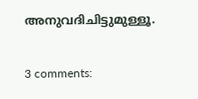അനുവദിചിട്ടുമുള്ളൂ.

3 comments: